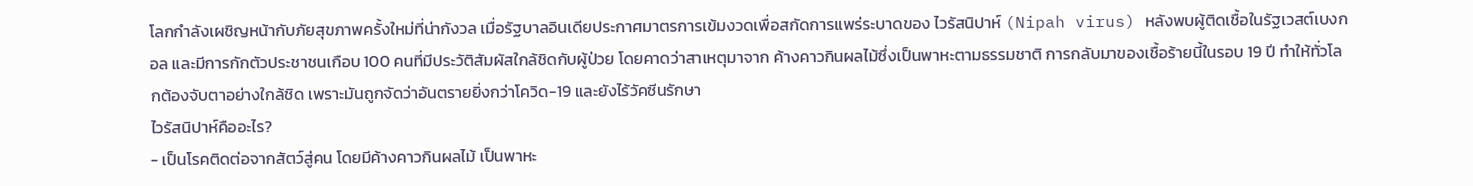โลกกำลังเผชิญหน้ากับภัยสุขภาพครั้งใหม่ที่น่ากังวล เมื่อรัฐบาลอินเดียประกาศมาตรการเข้มงวดเพื่อสกัดการแพร่ระบาดของ ไวรัสนิปาห์ (Nipah virus) หลังพบผู้ติดเชื้อในรัฐเวสต์เบงกอล และมีการกักตัวประชาชนเกือบ 100 คนที่มีประวัติสัมผัสใกล้ชิดกับผู้ป่วย โดยคาดว่าสาเหตุมาจาก ค้างคาวกินผลไม้ซึ่งเป็นพาหะตามธรรมชาติ การกลับมาของเชื้อร้ายนี้ในรอบ 19 ปี ทำให้ทั่วโลกต้องจับตาอย่างใกล้ชิด เพราะมันถูกจัดว่าอันตรายยิ่งกว่าโควิด-19 และยังไร้วัคซีนรักษา
ไวรัสนิปาห์คืออะไร?
- เป็นโรคติดต่อจากสัตว์สู่คน โดยมีค้างคาวกินผลไม้ เป็นพาหะ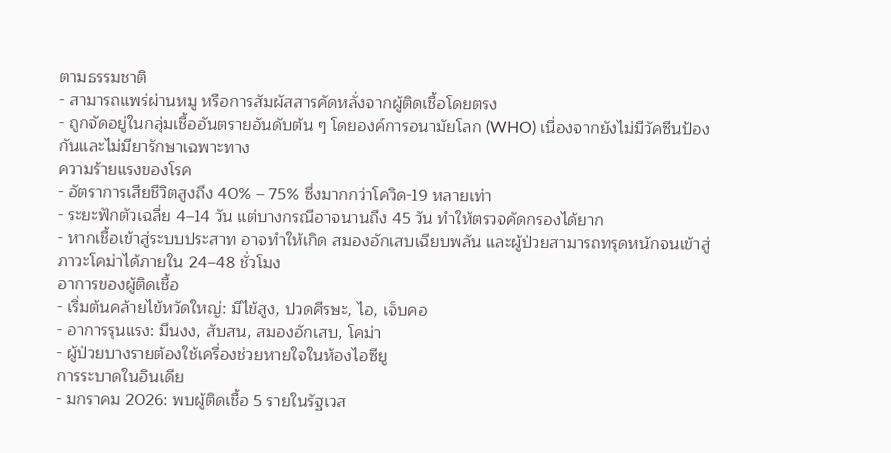ตามธรรมชาติ
- สามารถแพร่ผ่านหมู หรือการสัมผัสสารคัดหลั่งจากผู้ติดเชื้อโดยตรง
- ถูกจัดอยู่ในกลุ่มเชื้ออันตรายอันดับต้น ๆ โดยองค์การอนามัยโลก (WHO) เนื่องจากยังไม่มีวัคซีนป้องกันและไม่มียารักษาเฉพาะทาง
ความร้ายแรงของโรค
- อัตราการเสียชีวิตสูงถึง 40% – 75% ซึ่งมากกว่าโควิด-19 หลายเท่า
- ระยะฟักตัวเฉลี่ย 4–14 วัน แต่บางกรณีอาจนานถึง 45 วัน ทำให้ตรวจคัดกรองได้ยาก
- หากเชื้อเข้าสู่ระบบประสาท อาจทำให้เกิด สมองอักเสบเฉียบพลัน และผู้ป่วยสามารถทรุดหนักจนเข้าสู่ภาวะโคม่าได้ภายใน 24–48 ชั่วโมง
อาการของผู้ติดเชื้อ
- เริ่มต้นคล้ายไข้หวัดใหญ่: มีไข้สูง, ปวดศีรษะ, ไอ, เจ็บคอ
- อาการรุนแรง: มึนงง, สับสน, สมองอักเสบ, โคม่า
- ผู้ป่วยบางรายต้องใช้เครื่องช่วยหายใจในห้องไอซียู
การระบาดในอินเดีย
- มกราคม 2026: พบผู้ติดเชื้อ 5 รายในรัฐเวส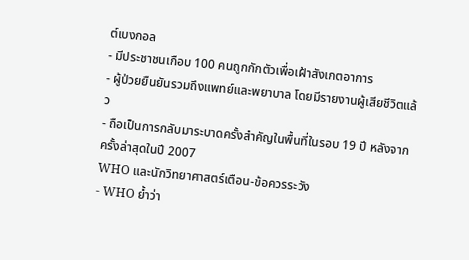ต์เบงกอล
- มีประชาชนเกือบ 100 คนถูกกักตัวเพื่อเฝ้าสังเกตอาการ
- ผู้ป่วยยืนยันรวมถึงแพทย์และพยาบาล โดยมีรายงานผู้เสียชีวิตแล้ว
- ถือเป็นการกลับมาระบาดครั้งสำคัญในพื้นที่ในรอบ 19 ปี หลังจากครั้งล่าสุดในปี 2007
WHO และนักวิทยาศาสตร์เตือน-ข้อควรระวัง
- WHO ย้ำว่า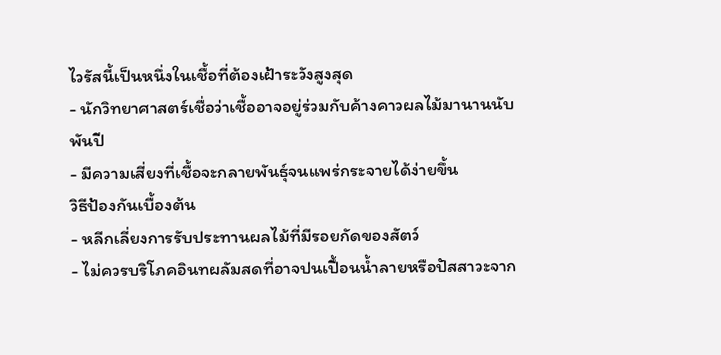ไวรัสนี้เป็นหนึ่งในเชื้อที่ต้องเฝ้าระวังสูงสุด
- นักวิทยาศาสตร์เชื่อว่าเชื้ออาจอยู่ร่วมกับค้างคาวผลไม้มานานนับพันปี
- มีความเสี่ยงที่เชื้อจะกลายพันธุ์จนแพร่กระจายได้ง่ายขึ้น
วิธีป้องกันเบื้องต้น
- หลีกเลี่ยงการรับประทานผลไม้ที่มีรอยกัดของสัตว์
- ไม่ควรบริโภคอินทผลัมสดที่อาจปนเปื้อนน้ำลายหรือปัสสาวะจาก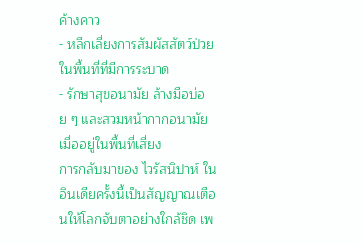ค้างคาว
- หลีกเลี่ยงการสัมผัสสัตว์ป่วยในพื้นที่ที่มีการระบาด
- รักษาสุขอนามัย ล้างมือบ่อย ๆ และสวมหน้ากากอนามัยเมื่ออยู่ในพื้นที่เสี่ยง
การกลับมาของ ไวรัสนิปาห์ ในอินเดียครั้งนี้เป็นสัญญาณเตือนให้โลกจับตาอย่างใกล้ชิด เพ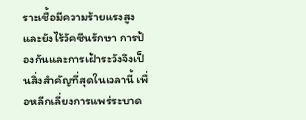ราะเชื้อมีความร้ายแรงสูงและยังไร้วัคซีนรักษา การป้องกันและการเฝ้าระวังจึงเป็นสิ่งสำคัญที่สุดในเวลานี้ เพื่อหลีกเลี่ยงการแพร่ระบาด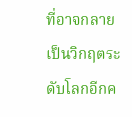ที่อาจกลายเป็นวิกฤตระดับโลกอีกค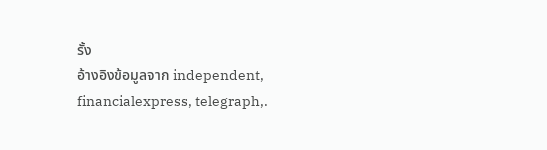รั้ง
อ้างอิงข้อมูลจาก independent, financialexpress, telegraph,.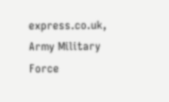express.co.uk, Army Military Force